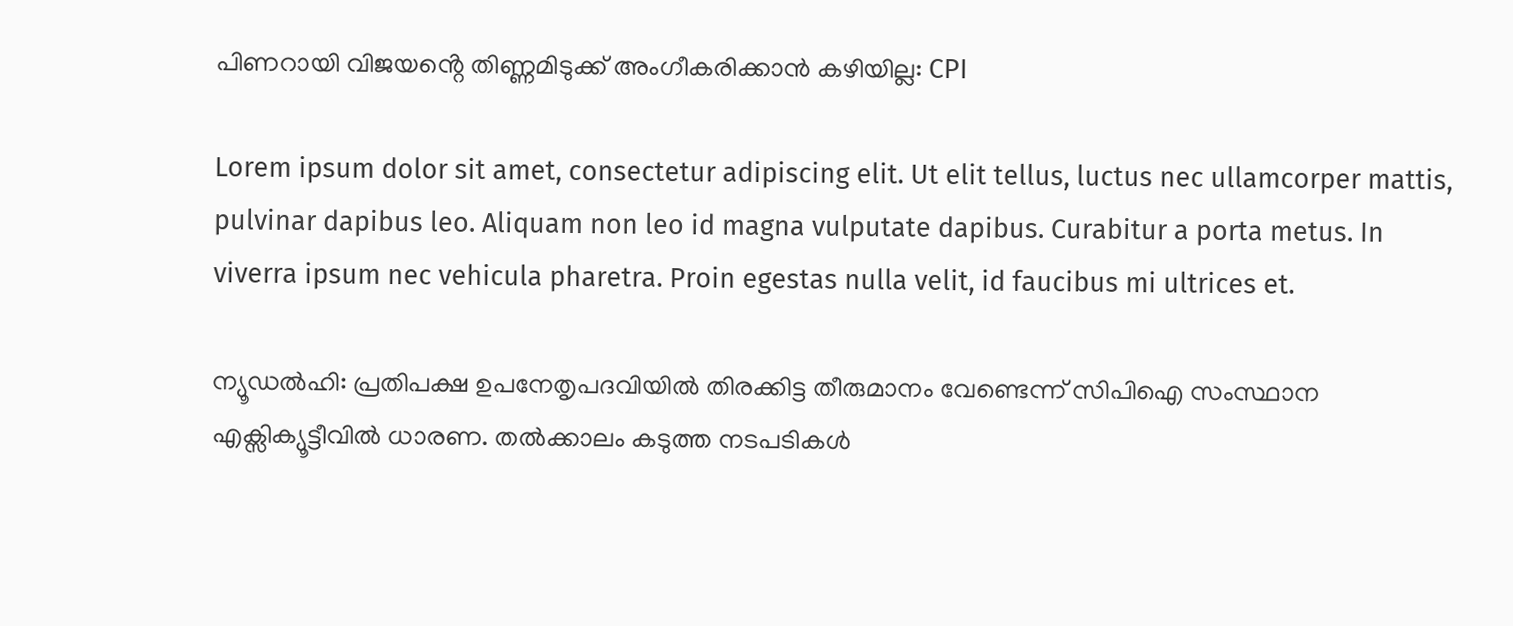പിണറായി വിജയൻ്റെ തിണ്ണമിടുക്ക് അംഗീകരിക്കാൻ കഴിയില്ല: CPI

Lorem ipsum dolor sit amet, consectetur adipiscing elit. Ut elit tellus, luctus nec ullamcorper mattis, pulvinar dapibus leo. Aliquam non leo id magna vulputate dapibus. Curabitur a porta metus. In viverra ipsum nec vehicula pharetra. Proin egestas nulla velit, id faucibus mi ultrices et.

ന്യൂഡൽഹി: പ്രതിപക്ഷ ഉപനേതൃപദവിയിൽ തിരക്കിട്ട തീരുമാനം വേണ്ടെന്ന് സിപിഐ സംസ്ഥാന എക്സിക്യൂട്ടീവിൽ ധാരണ. തൽക്കാലം കടുത്ത നടപടികൾ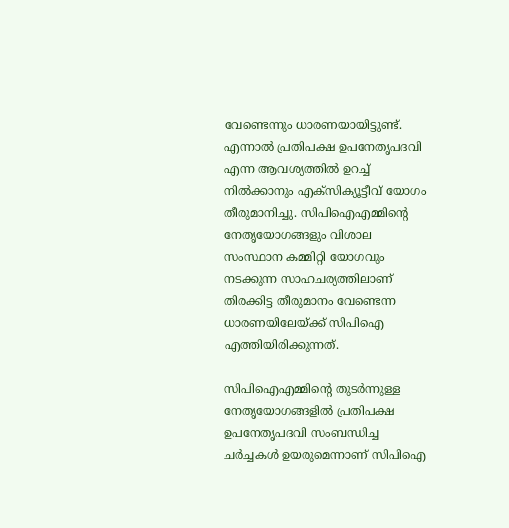വേണ്ടെന്നും ധാരണയായിട്ടുണ്ട്. എന്നാൽ പ്രതിപക്ഷ ഉപനേതൃപദവി എന്ന ആവശ്യത്തിൽ ഉറച്ച് നിൽക്കാനും എക്സിക്യൂട്ടീവ് യോഗം തീരുമാനിച്ചു. സിപിഐഎമ്മിൻ്റെ നേതൃയോഗങ്ങളും വിശാല സംസ്ഥാന കമ്മിറ്റി യോഗവും നടക്കുന്ന സാഹചര്യത്തിലാണ് തിരക്കിട്ട തീരുമാനം വേണ്ടെന്ന ധാരണയിലേയ്ക്ക് സിപിഐ എത്തിയിരിക്കുന്നത്.

സിപിഐഎമ്മിൻ്റെ തുടർന്നുള്ള നേതൃയോഗങ്ങളിൽ പ്രതിപക്ഷ ഉപനേതൃപദവി സംബന്ധിച്ച ചർച്ചകൾ ഉയരുമെന്നാണ് സിപിഐ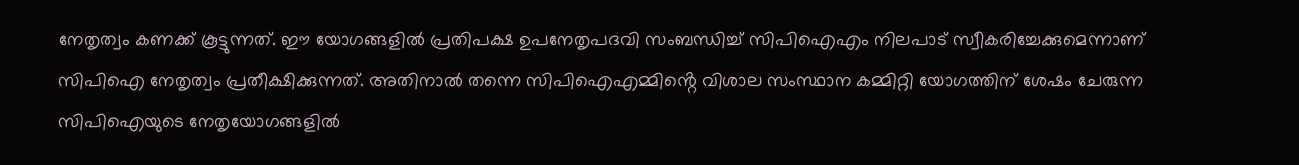നേതൃത്വം കണക്ക് കൂട്ടുന്നത്. ഈ യോഗങ്ങളിൽ പ്രതിപക്ഷ ഉപനേതൃപദവി സംബന്ധിച്ച് സിപിഐഎം നിലപാട് സ്വീകരിച്ചേക്കുമെന്നാണ് സിപിഐ നേതൃത്വം പ്രതീക്ഷിക്കുന്നത്. അതിനാൽ തന്നെ സിപിഐഎമ്മിൻ്റെ വിശാല സംസ്ഥാന കമ്മിറ്റി യോഗത്തിന് ശേഷം ചേരുന്ന സിപിഐയുടെ നേതൃയോഗങ്ങളിൽ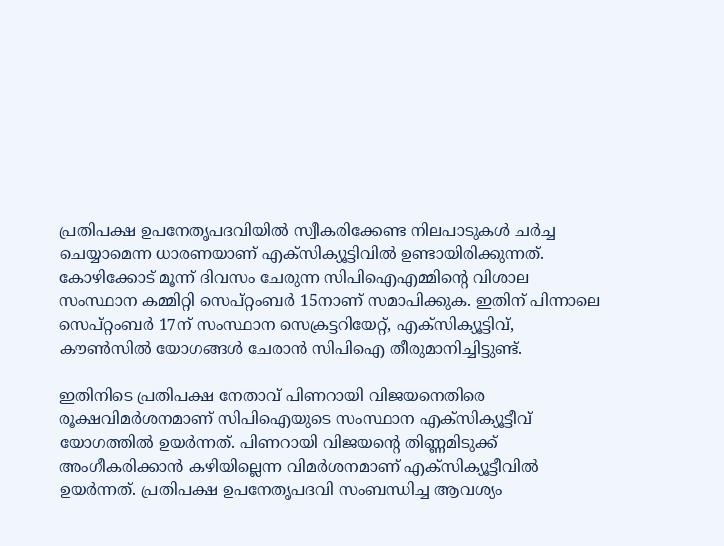പ്രതിപക്ഷ ഉപനേതൃപദവിയിൽ സ്വീകരിക്കേണ്ട നിലപാടുകൾ ചർച്ച ചെയ്യാമെന്ന ധാരണയാണ് എക്സിക്യൂട്ടിവിൽ ഉണ്ടായിരിക്കുന്നത്. കോഴിക്കോട് മൂന്ന് ദിവസം ചേരുന്ന സിപിഐഎമ്മിൻ്റെ വിശാല സംസ്ഥാന കമ്മിറ്റി സെപ്റ്റംബർ 15നാണ് സമാപിക്കുക. ഇതിന് പിന്നാലെ സെപ്റ്റംബർ 17ന് സംസ്ഥാന സെക്രട്ടറിയേറ്റ്, എക്സിക്യൂട്ടിവ്, കൗൺസിൽ യോഗങ്ങൾ ചേരാൻ സിപിഐ തീരുമാനിച്ചിട്ടുണ്ട്.

ഇതിനിടെ പ്രതിപക്ഷ നേതാവ് പിണറായി വിജയനെതിരെ രൂക്ഷവിമർശനമാണ് സിപിഐയുടെ സംസ്ഥാന എക്സിക്യൂട്ടീവ് യോഗത്തിൽ ഉയർന്നത്. പിണറായി വിജയൻ്റെ തിണ്ണമിടുക്ക് അംഗീകരിക്കാൻ കഴിയില്ലെന്ന വിമർശനമാണ് എക്സിക്യൂട്ടീവിൽ ഉയ‍ർന്നത്. പ്രതിപക്ഷ ഉപനേതൃപദവി സംബന്ധിച്ച ആവശ്യം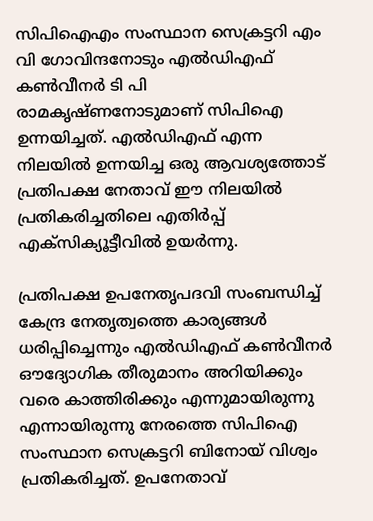സിപിഐഎം സംസ്ഥാന സെക്രട്ടറി എം വി ഗോവിന്ദനോടും എൽഡിഎഫ് കൺവീനർ ടി പി രാമകൃഷ്ണനോടുമാണ് സിപിഐ ഉന്നയിച്ചത്. എൽഡിഎഫ് എന്ന നിലയിൽ ഉന്നയിച്ച ഒരു ആവശ്യത്തോട് പ്രതിപക്ഷ നേതാവ് ഈ നിലയിൽ പ്രതികരിച്ചതിലെ എതിർപ്പ് എക്സിക്യൂട്ടീവിൽ ഉയർന്നു.

പ്രതിപക്ഷ ഉപനേതൃപദവി സംബന്ധിച്ച് കേന്ദ്ര നേതൃത്വത്തെ കാര്യങ്ങള്‍ ധരിപ്പിച്ചെന്നും എല്‍ഡിഎഫ് കണ്‍വീനര്‍ ഔദ്യോഗിക തീരുമാനം അറിയിക്കും വരെ കാത്തിരിക്കും എന്നുമായിരുന്നു എന്നായിരുന്നു നേരത്തെ സിപിഐ സംസ്ഥാന സെക്രട്ടറി ബിനോയ് വിശ്വം പ്രതികരിച്ചത്. ഉപനേതാവ്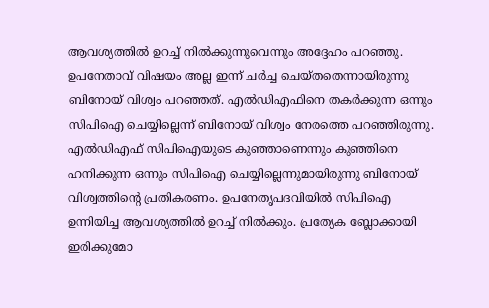ആവശ്യത്തില്‍ ഉറച്ച് നിൽക്കുന്നുവെന്നും അദ്ദേഹം പറഞ്ഞു. ഉപനേതാവ് വിഷയം അല്ല ഇന്ന് ചര്‍ച്ച ചെയ്തതെന്നായിരുന്നു ബിനോയ് വിശ്വം പറഞ്ഞത്. എല്‍ഡിഎഫിനെ തകര്‍ക്കുന്ന ഒന്നും സിപിഐ ചെയ്യില്ലെന്ന് ബിനോയ് വിശ്വം നേരത്തെ പറഞ്ഞിരുന്നു. എല്‍ഡിഎഫ് സിപിഐയുടെ കുഞ്ഞാണെന്നും കുഞ്ഞിനെ ഹനിക്കുന്ന ഒന്നും സിപിഐ ചെയ്യില്ലെന്നുമായിരുന്നു ബിനോയ് വിശ്വത്തിന്റെ പ്രതികരണം. ഉപനേതൃപദവിയില്‍ സിപിഐ ഉന്നിയിച്ച ആവശ്യത്തില്‍ ഉറച്ച് നില്‍ക്കും. പ്രത്യേക ബ്ലോക്കായി ഇരിക്കുമോ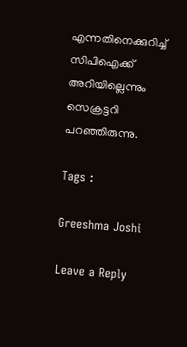എന്നതിനെക്കുറിച്ച് സിപിഐക്ക് അറിയില്ലെന്നും സെക്രട്ടറി പറഞ്ഞിരുന്നു.

Tags :

Greeshma Joshi

Leave a Reply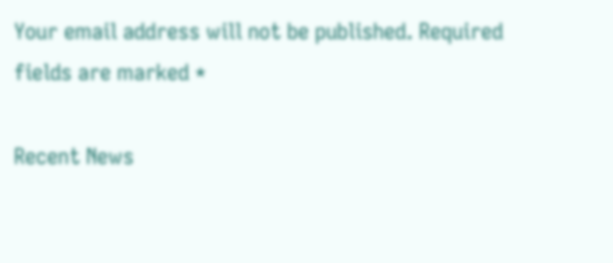Your email address will not be published. Required fields are marked *

Recent News